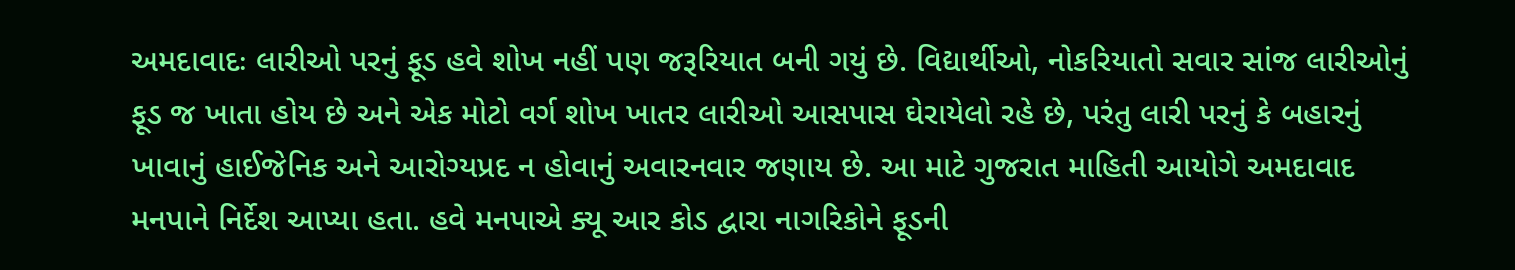અમદાવાદઃ લારીઓ પરનું ફૂડ હવે શોખ નહીં પણ જરૂરિયાત બની ગયું છે. વિદ્યાર્થીઓ, નોકરિયાતો સવાર સાંજ લારીઓનું ફૂડ જ ખાતા હોય છે અને એક મોટો વર્ગ શોખ ખાતર લારીઓ આસપાસ ઘેરાયેલો રહે છે, પરંતુ લારી પરનું કે બહારનું ખાવાનું હાઈજેનિક અને આરોગ્યપ્રદ ન હોવાનું અવારનવાર જણાય છે. આ માટે ગુજરાત માહિતી આયોગે અમદાવાદ મનપાને નિર્દેશ આપ્યા હતા. હવે મનપાએ ક્યૂ આર કોડ દ્વારા નાગરિકોને ફૂડની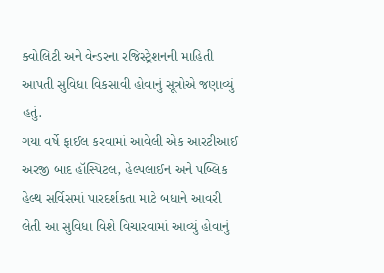ક્વોલિટી અને વેન્ડરના રજિસ્ટ્રેશનની માહિતી આપતી સુવિધા વિકસાવી હોવાનું સૂત્રોએ જણાવ્યું હતું.
ગયા વર્ષે ફાઈલ કરવામાં આવેલી એક આરટીઆઈ અરજી બાદ હૉસ્પિટલ, હેલ્પલાઈન અને પબ્લિક હેલ્થ સર્વિસમાં પારદર્શકતા માટે બધાને આવરી લેતી આ સુવિધા વિશે વિચારવામાં આવ્યું હોવાનું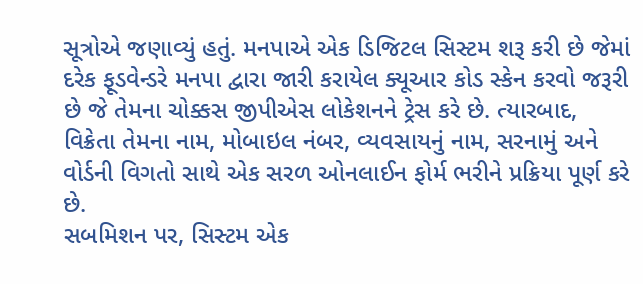સૂત્રોએ જણાવ્યું હતું. મનપાએ એક ડિજિટલ સિસ્ટમ શરૂ કરી છે જેમાં દરેક ફૂડવેન્ડરે મનપા દ્વારા જારી કરાયેલ ક્યૂઆર કોડ સ્કેન કરવો જરૂરી છે જે તેમના ચોક્કસ જીપીએસ લોકેશનને ટ્રેસ કરે છે. ત્યારબાદ, વિક્રેતા તેમના નામ, મોબાઇલ નંબર, વ્યવસાયનું નામ, સરનામું અને વોર્ડની વિગતો સાથે એક સરળ ઓનલાઈન ફોર્મ ભરીને પ્રક્રિયા પૂર્ણ કરે છે.
સબમિશન પર, સિસ્ટમ એક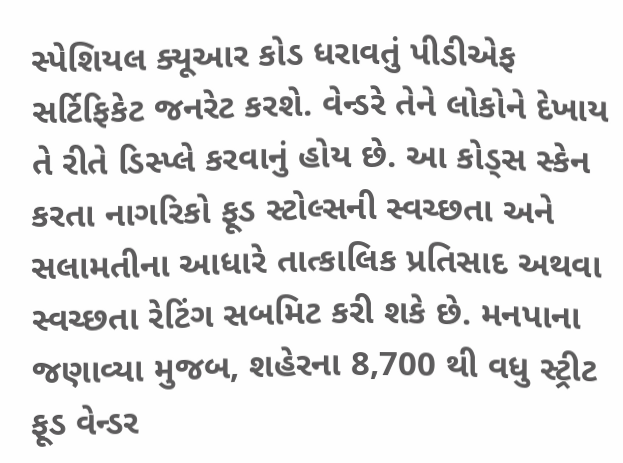સ્પેશિયલ ક્યૂઆર કોડ ધરાવતું પીડીએફ સર્ટિફિકેટ જનરેટ કરશે. વેન્ડરે તેને લોકોને દેખાય તે રીતે ડિસ્પ્લે કરવાનું હોય છે. આ કોડ્સ સ્કેન કરતા નાગરિકો ફૂડ સ્ટોલ્સની સ્વચ્છતા અને સલામતીના આધારે તાત્કાલિક પ્રતિસાદ અથવા સ્વચ્છતા રેટિંગ સબમિટ કરી શકે છે. મનપાના જણાવ્યા મુજબ, શહેરના 8,700 થી વધુ સ્ટ્રીટ ફૂડ વેન્ડર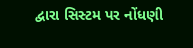દ્વારા સિસ્ટમ પર નોંધણી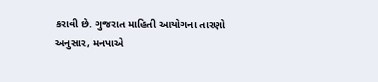કરાવી છે. ગુજરાત માહિતી આયોગના તારણો અનુસાર, મનપાએ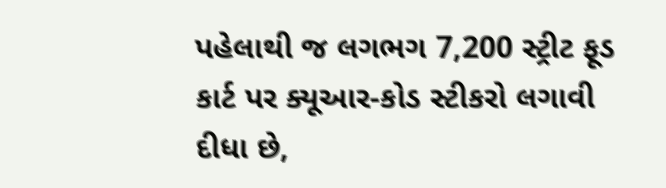પહેલાથી જ લગભગ 7,200 સ્ટ્રીટ ફૂડ કાર્ટ પર ક્યૂઆર-કોડ સ્ટીકરો લગાવી દીધા છે,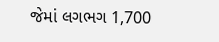જેમાં લગભગ 1,700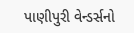પાણીપુરી વેન્ડર્સનો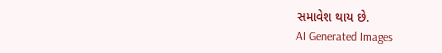સમાવેશ થાય છે.
AI Generated Images